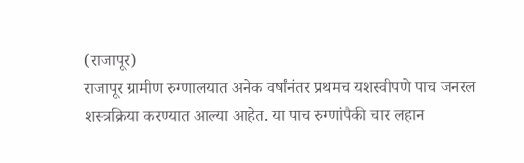(राजापूर)
राजापूर ग्रामीण रुग्णालयात अनेक वर्षांनंतर प्रथमच यशस्वीपणे पाच जनरल शस्त्रक्रिया करण्यात आल्या आहेत. या पाच रुग्णांपैकी चार लहान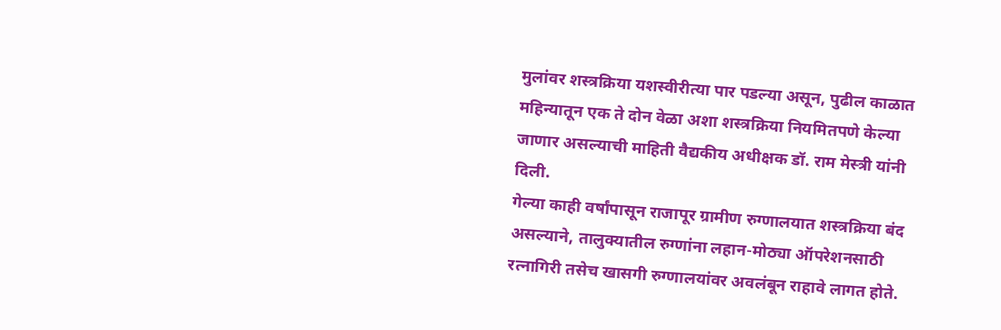मुलांवर शस्त्रक्रिया यशस्वीरीत्या पार पडल्या असून, पुढील काळात महिन्यातून एक ते दोन वेळा अशा शस्त्रक्रिया नियमितपणे केल्या जाणार असल्याची माहिती वैद्यकीय अधीक्षक डॉ. राम मेस्त्री यांनी दिली.
गेल्या काही वर्षांपासून राजापूर ग्रामीण रुग्णालयात शस्त्रक्रिया बंद असल्याने, तालुक्यातील रुग्णांना लहान-मोठ्या ऑपरेशनसाठी रत्नागिरी तसेच खासगी रुग्णालयांवर अवलंबून राहावे लागत होते.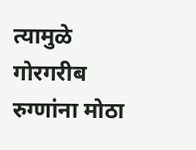त्यामुळे गोरगरीब रुग्णांना मोठा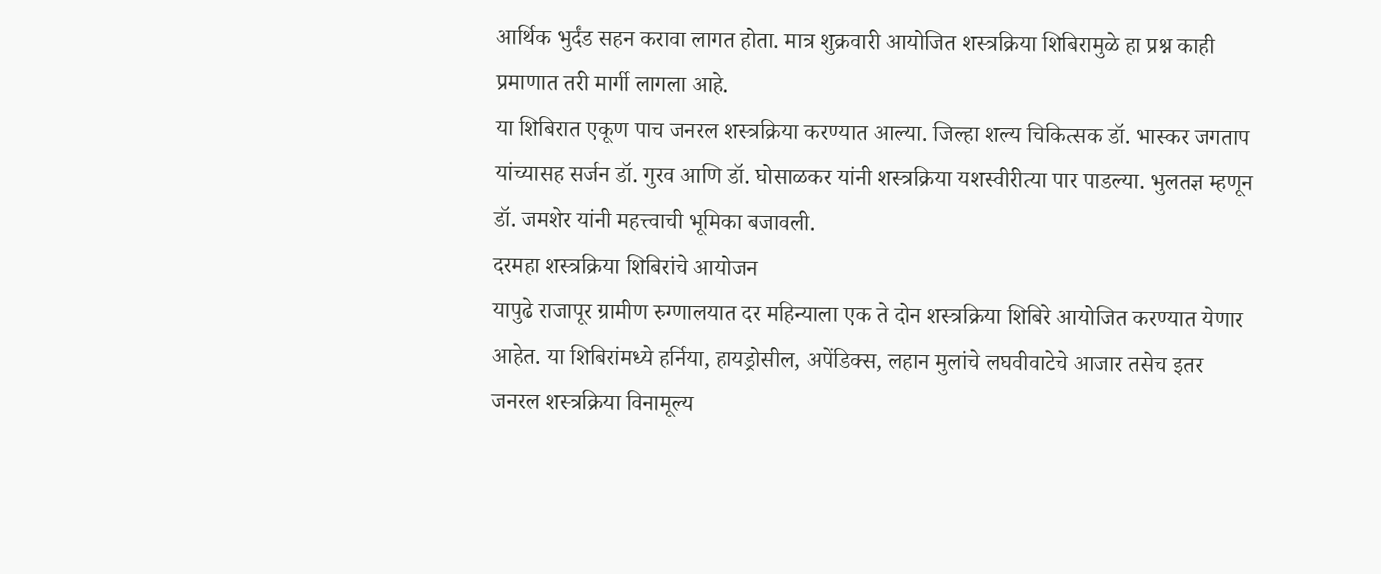आर्थिक भुर्दंड सहन करावा लागत होता. मात्र शुक्रवारी आयोजित शस्त्रक्रिया शिबिरामुळे हा प्रश्न काही प्रमाणात तरी मार्गी लागला आहे.
या शिबिरात एकूण पाच जनरल शस्त्रक्रिया करण्यात आल्या. जिल्हा शल्य चिकित्सक डॉ. भास्कर जगताप यांच्यासह सर्जन डॉ. गुरव आणि डॉ. घोसाळकर यांनी शस्त्रक्रिया यशस्वीरीत्या पार पाडल्या. भुलतज्ञ म्हणून डॉ. जमशेर यांनी महत्त्वाची भूमिका बजावली.
दरमहा शस्त्रक्रिया शिबिरांचे आयोजन
यापुढे राजापूर ग्रामीण रुग्णालयात दर महिन्याला एक ते दोन शस्त्रक्रिया शिबिरे आयोजित करण्यात येणार आहेत. या शिबिरांमध्ये हर्निया, हायड्रोसील, अपेंडिक्स, लहान मुलांचे लघवीवाटेचे आजार तसेच इतर जनरल शस्त्रक्रिया विनामूल्य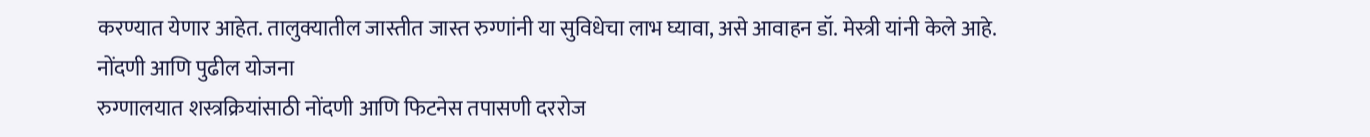करण्यात येणार आहेत. तालुक्यातील जास्तीत जास्त रुग्णांनी या सुविधेचा लाभ घ्यावा, असे आवाहन डॉ. मेस्त्री यांनी केले आहे.
नोंदणी आणि पुढील योजना
रुग्णालयात शस्त्रक्रियांसाठी नोंदणी आणि फिटनेस तपासणी दररोज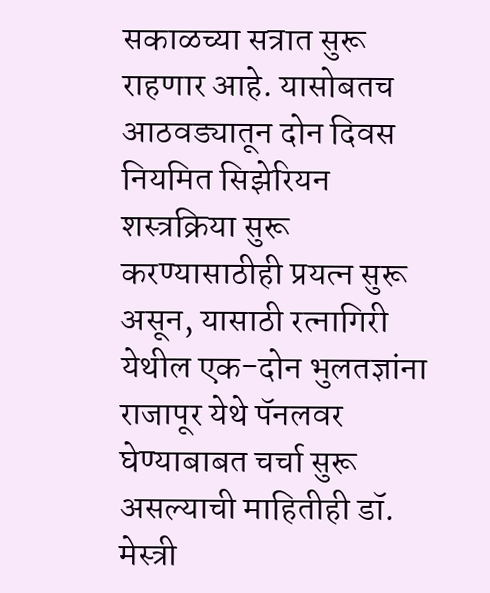सकाळच्या सत्रात सुरू राहणार आहे. यासोबतच आठवड्यातून दोन दिवस नियमित सिझेरियन शस्त्रक्रिया सुरू करण्यासाठीही प्रयत्न सुरू असून, यासाठी रत्नागिरी येथील एक-दोन भुलतज्ञांना राजापूर येथे पॅनलवर घेण्याबाबत चर्चा सुरू असल्याची माहितीही डॉ. मेस्त्री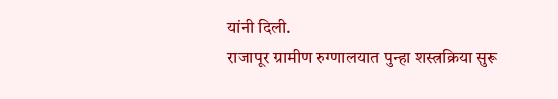यांनी दिली.
राजापूर ग्रामीण रुग्णालयात पुन्हा शस्त्रक्रिया सुरू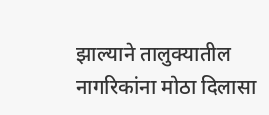झाल्याने तालुक्यातील नागरिकांना मोठा दिलासा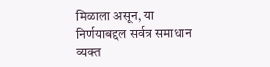मिळाला असून, या निर्णयाबद्दल सर्वत्र समाधान व्यक्त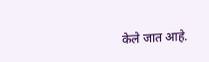केले जात आहे.